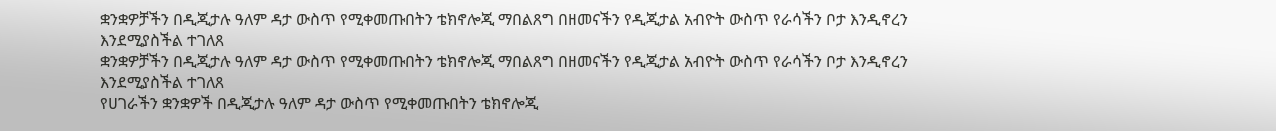ቋንቋዎቻችን በዲጂታሉ ዓለም ዳታ ውስጥ የሚቀመጡበትን ቴክኖሎጂ ማበልጸግ በዘመናችን የዲጂታል አብዮት ውስጥ የራሳችን ቦታ እንዲኖረን እንደሚያስችል ተገለጸ
ቋንቋዎቻችን በዲጂታሉ ዓለም ዳታ ውስጥ የሚቀመጡበትን ቴክኖሎጂ ማበልጸግ በዘመናችን የዲጂታል አብዮት ውስጥ የራሳችን ቦታ እንዲኖረን እንደሚያስችል ተገለጸ
የሀገራችን ቋንቋዎች በዲጂታሉ ዓለም ዳታ ውስጥ የሚቀመጡበትን ቴክኖሎጂ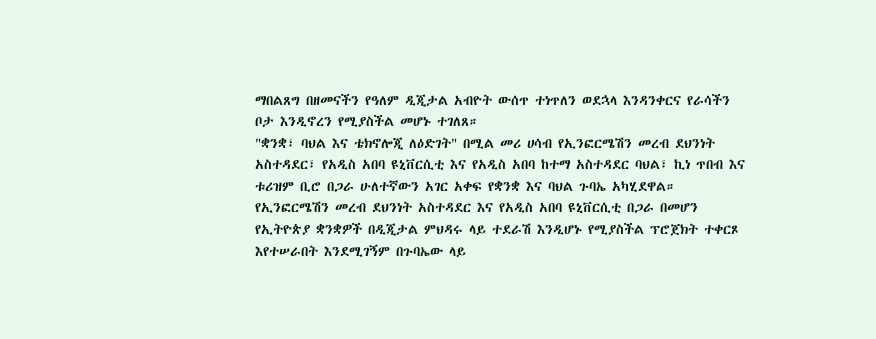ማበልጸግ በዘመናችን የዓለም ዲጂታል አብዮት ውሰጥ ተነጥለን ወደኋላ እንዳንቀርና የራሳችን ቦታ እንዲኖረን የሚያስችል መሆኑ ተገለጸ።
"ቋንቋ፣ ባህል እና ቴክኖሎጂ ለዕድገት" በሚል መሪ ሀሳብ የኢንፎርሜሽን መረብ ደህንነት አስተዳደር፣ የአዲስ አበባ ዩኒቨርሲቲ እና የአዲስ አበባ ከተማ አስተዳደር ባህል፣ ኪነ ጥበብ እና ቱሪዝም ቢሮ በጋራ ሁለተኛውን አገር አቀፍ የቋንቋ እና ባህል ጉባኤ አካሂደዋል።
የኢንፎርሜሽን መረብ ደህንነት አስተዳደር እና የአዲስ አበባ ዩኒቨርሲቲ በጋራ በመሆን የኢትዮጵያ ቋንቋዎች በዲጂታል ምህዳሩ ላይ ተደራሽ እንዲሆኑ የሚያስችል ፕሮጀክት ተቀርጾ እየተሠራበት እንደሚገኝም በጉባኤው ላይ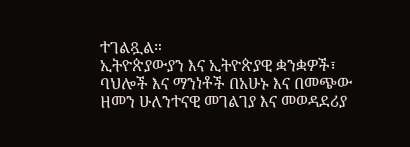ተገልጿል።
ኢትዮጵያውያን እና ኢትዮጵያዊ ቋንቋዎች፣ ባህሎች እና ማንነቶች በአሁኑ እና በመጭው ዘመን ሁለንተናዊ መገልገያ እና መወዳደሪያ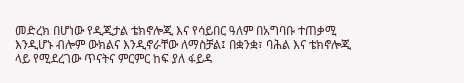መድረክ በሆነው የዲጂታል ቴክኖሎጂ እና የሳይበር ዓለም በአግባቡ ተጠቃሚ እንዲሆኑ ብሎም ውክልና እንዲኖራቸው ለማስቻል፤ በቋንቋ፣ ባሕል እና ቴክኖሎጂ ላይ የሚደረገው ጥናትና ምርምር ከፍ ያለ ፋይዳ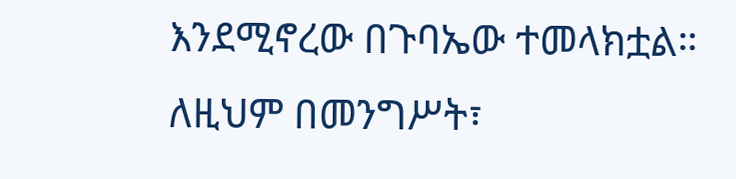እንደሚኖረው በጉባኤው ተመላክቷል።
ለዚህም በመንግሥት፣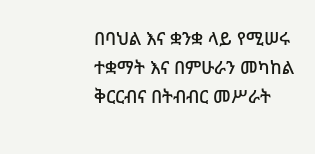በባህል እና ቋንቋ ላይ የሚሠሩ ተቋማት እና በምሁራን መካከል ቅርርብና በትብብር መሥራት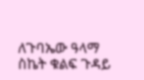ለጉባኤው ዓላማ ስኬት ቁልፍ ጉዳይ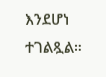እንደሆነ ተገልጿል።